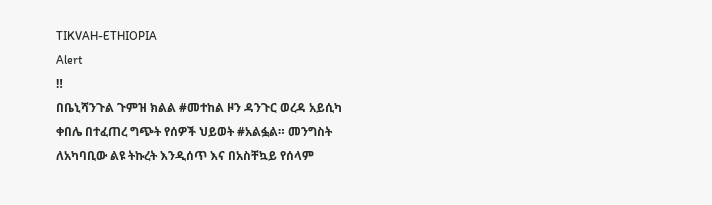TIKVAH-ETHIOPIA
Alert
‼
በቤኒሻንጉል ጉምዝ ክልል #መተከል ዞን ዳንጉር ወረዳ አይሲካ ቀበሌ በተፈጠረ ግጭት የሰዎች ህይወት #አልፏል። መንግስት ለአካባቢው ልዩ ትኩረት እንዲሰጥ እና በአስቸኳይ የሰላም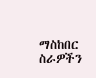ማስከበር ስራዎችን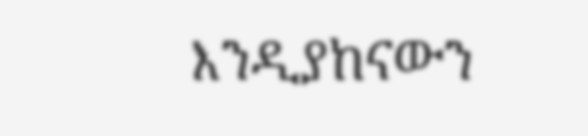እንዲያከናውን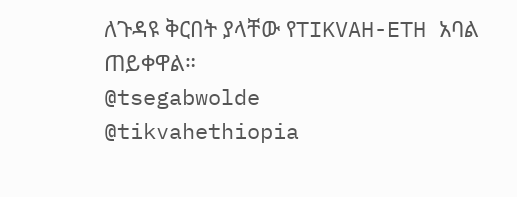ለጉዳዩ ቅርበት ያላቸው የTIKVAH-ETH አባል ጠይቀዋል።
@tsegabwolde
@tikvahethiopia